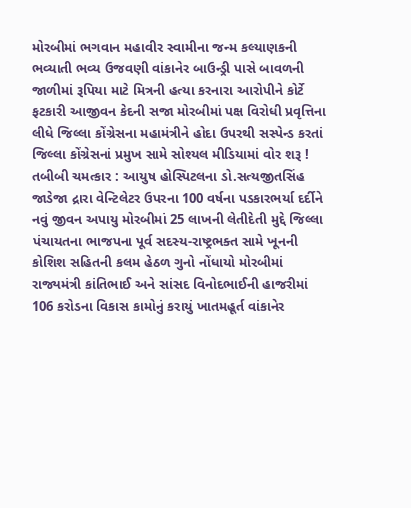મોરબીમાં ભગવાન મહાવીર સ્વામીના જન્મ કલ્યાણકની ભવ્યાતી ભવ્ય ઉજવણી વાંકાનેર બાઉન્ડ્રી પાસે બાવળની જાળીમાં રૂપિયા માટે મિત્રની હત્યા કરનારા આરોપીને કોર્ટે ફટકારી આજીવન કેદની સજા મોરબીમાં પક્ષ વિરોધી પ્રવૃત્તિના લીધે જિલ્લા કોંગ્રેસના મહામંત્રીને હોદા ઉપરથી સસ્પેન્ડ કરતાં જિલ્લા કોંગ્રેસનાં પ્રમુખ સામે સોશ્યલ મીડિયામાં વોર શરૂ ! તબીબી ચમત્કાર : આયુષ હોસ્પિટલના ડો.સત્યજીતસિંહ જાડેજા દ્રારા વેન્ટિલેટર ઉપરના 100 વર્ષના પડકારભર્યા દર્દીને નવું જીવન અપાયુ મોરબીમાં 25 લાખની લેતીદેતી મુદ્દે જિલ્લા પંચાયતના ભાજપના પૂર્વ સદસ્ય-રાષ્ટ્રભક્ત સામે ખૂનની કોશિશ સહિતની કલમ હેઠળ ગુનો નોંધાયો મોરબીમાં રાજ્યમંત્રી કાંતિભાઈ અને સાંસદ વિનોદભાઈની હાજરીમાં 106 કરોડના વિકાસ કામોનું કરાયું ખાતમહૂર્ત વાંકાનેર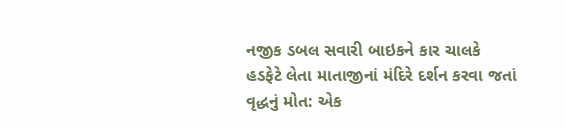નજીક ડબલ સવારી બાઇકને કાર ચાલકે હડફેટે લેતા માતાજીનાં મંદિરે દર્શન કરવા જતાં વૃદ્ધનું મોત: એક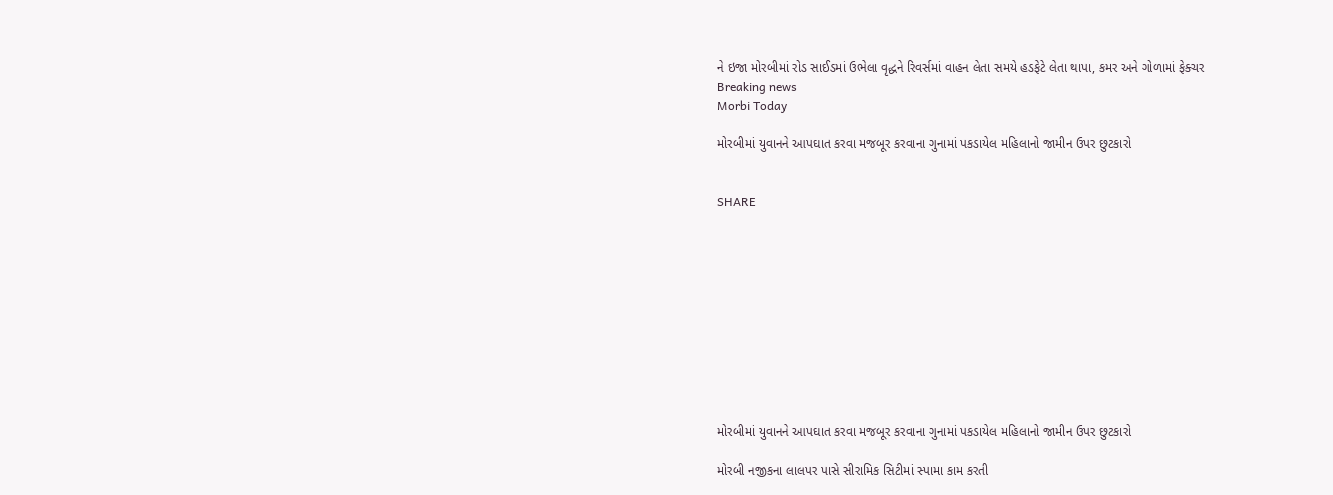ને ઇજા મોરબીમાં રોડ સાઈડમાં ઉભેલા વૃદ્ધને રિવર્સમાં વાહન લેતા સમયે હડફેટે લેતા થાપા, કમર અને ગોળામાં ફેક્ચર
Breaking news
Morbi Today

મોરબીમાં યુવાનને આપઘાત કરવા મજબૂર કરવાના ગુનામાં પકડાયેલ મહિલાનો જામીન ઉપર છુટકારો


SHARE











મોરબીમાં યુવાનને આપઘાત કરવા મજબૂર કરવાના ગુનામાં પકડાયેલ મહિલાનો જામીન ઉપર છુટકારો

મોરબી નજીકના લાલપર પાસે સીરામિક સિટીમાં સ્પામા કામ કરતી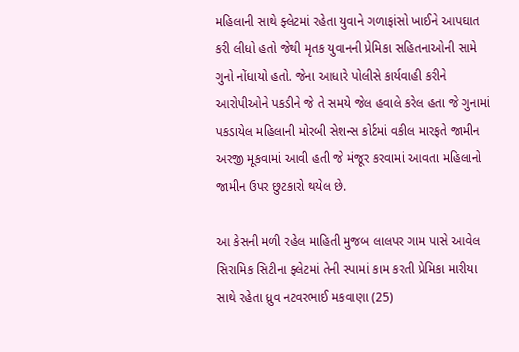મહિલાની સાથે ફ્લેટમાં રહેતા યુવાને ગળાફાંસો ખાઈને આપઘાત કરી લીધો હતો જેથી મૃતક યુવાનની પ્રેમિકા સહિતનાઓની સામે ગુનો નોંધાયો હતો. જેના આધારે પોલીસે કાર્યવાહી કરીને આરોપીઓને પકડીને જે તે સમયે જેલ હવાલે કરેલ હતા જે ગુનામાં પકડાયેલ મહિલાની મોરબી સેશન્સ કોર્ટમાં વકીલ મારફતે જામીન અરજી મૂકવામાં આવી હતી જે મંજૂર કરવામાં આવતા મહિલાનો જામીન ઉપર છુટકારો થયેલ છે.

આ કેસની મળી રહેલ માહિતી મુજબ લાલપર ગામ પાસે આવેલ સિરામિક સિટીના ફ્લેટમાં તેની સ્પામાં કામ કરતી પ્રેમિકા મારીયા સાથે રહેતા ધ્રુવ નટવરભાઈ મકવાણા (25)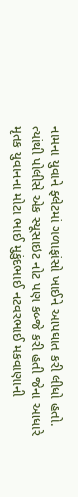નામના યુવાને ફ્લેટમાં ગળાફાંસો ખાઈને આપઘાત કરી લીધો હતો. ત્યાંથી પોલીસે એક સ્યૂસાઇટ નોટ પણ કબ્જે કરી હતી જેના આધારે મૃતક યુવાનના મોટા ભાઈ મુકુંદભાઈ નટવરભાઈ મકવાણાની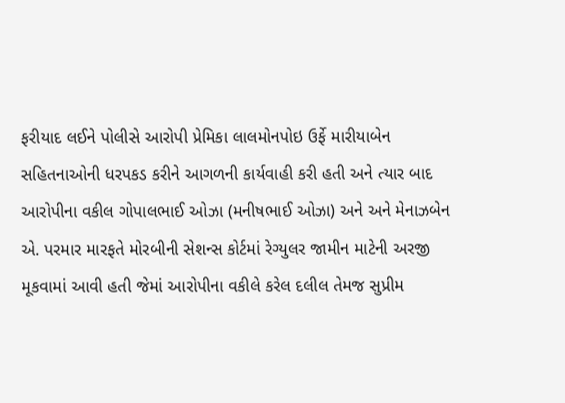ફરીયાદ લઈને પોલીસે આરોપી પ્રેમિકા લાલમોનપોઇ ઉર્ફે મારીયાબેન સહિતનાઓની ધરપકડ કરીને આગળની કાર્યવાહી કરી હતી અને ત્યાર બાદ આરોપીના વકીલ ગોપાલભાઈ ઓઝા (મનીષભાઈ ઓઝા) અને અને મેનાઝબેન એ. પરમાર મારફતે મોરબીની સેશન્સ કોર્ટમાં રેગ્યુલર જામીન માટેની અરજી મૂકવામાં આવી હતી જેમાં આરોપીના વકીલે કરેલ દલીલ તેમજ સુપ્રીમ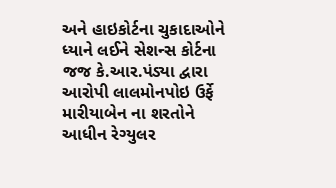અને હાઇકોર્ટના ચુકાદાઓને ધ્યાને લઈને સેશન્સ કોર્ટના જજ કે.આર.પંડ્યા દ્વારા આરોપી લાલમોનપોઇ ઉર્ફે મારીયાબેન ના શરતોને આધીન રેગ્યુલર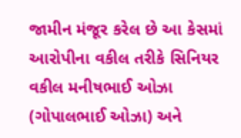જામીન મંજૂર કરેલ છે આ કેસમાં આરોપીના વકીલ તરીકે સિનિયર વકીલ મનીષભાઈ ઓઝા (ગોપાલભાઈ ઓઝા) અને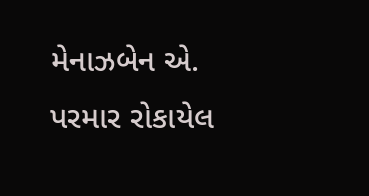મેનાઝબેન એ. પરમાર રોકાયેલ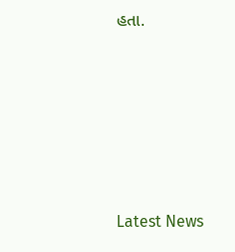હતા.






Latest News